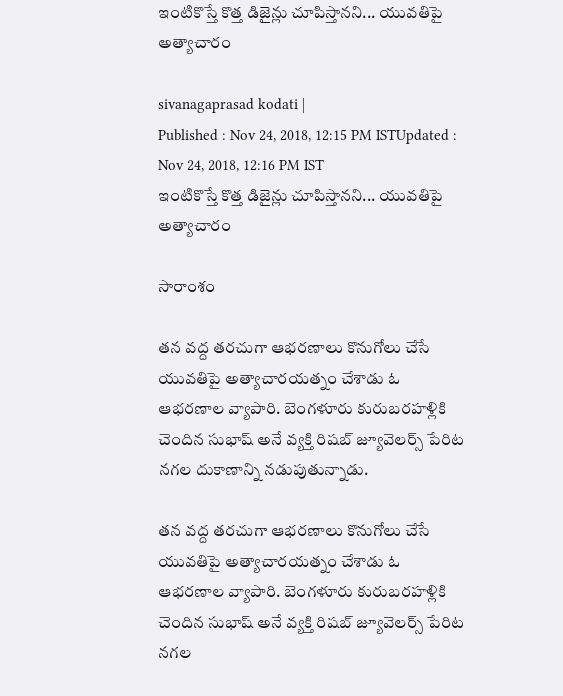ఇంటికొస్తే కొత్త డిజైన్లు చూపిస్తానని... యువతిపై అత్యాచారం

sivanagaprasad kodati |
Published : Nov 24, 2018, 12:15 PM ISTUpdated : Nov 24, 2018, 12:16 PM IST
ఇంటికొస్తే కొత్త డిజైన్లు చూపిస్తానని... యువతిపై అత్యాచారం

సారాంశం

తన వద్ద తరచుగా ఆభరణాలు కొనుగోలు చేసే యువతిపై అత్యాచారయత్నం చేశాడు ఓ ఆభరణాల వ్యాపారి. బెంగళూరు కురుబరహళ్లికి చెందిన సుభాష్ అనే వ్యక్తి రిషబ్ జ్యూవెలర్స్ పేరిట నగల దుకాణాన్ని నడుపుతున్నాడు.

తన వద్ద తరచుగా ఆభరణాలు కొనుగోలు చేసే యువతిపై అత్యాచారయత్నం చేశాడు ఓ ఆభరణాల వ్యాపారి. బెంగళూరు కురుబరహళ్లికి చెందిన సుభాష్ అనే వ్యక్తి రిషబ్ జ్యూవెలర్స్ పేరిట నగల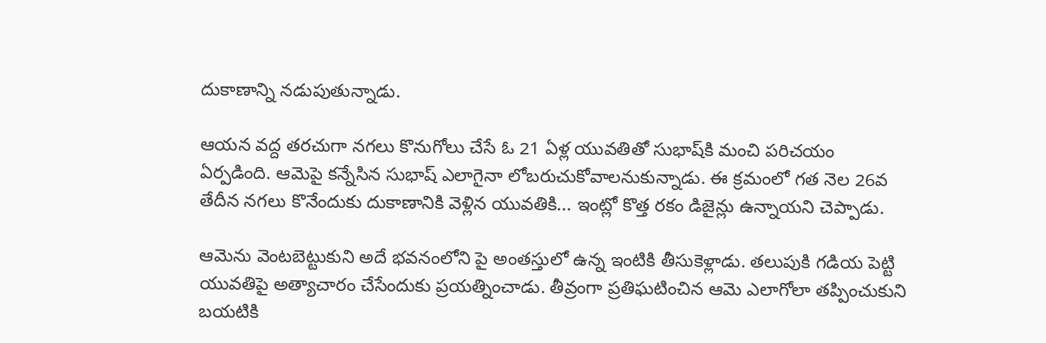దుకాణాన్ని నడుపుతున్నాడు.

ఆయన వద్ద తరచుగా నగలు కొనుగోలు చేసే ఓ 21 ఏళ్ల యువతితో సుభాష్‌కి మంచి పరిచయం ఏర్పడింది. ఆమెపై కన్నేసిన సుభాష్ ఎలాగైనా లోబరుచుకోవాలనుకున్నాడు. ఈ క్రమంలో గత నెల 26వ తేదీన నగలు కొనేందుకు దుకాణానికి వెళ్లిన యువతికి... ఇంట్లో కొత్త రకం డిజైన్లు ఉన్నాయని చెప్పాడు.

ఆమెను వెంటబెట్టుకుని అదే భవనంలోని పై అంతస్తులో ఉన్న ఇంటికి తీసుకెళ్లాడు. తలుపుకి గడియ పెట్టి యువతిపై అత్యాచారం చేసేందుకు ప్రయత్నించాడు. తీవ్రంగా ప్రతిఘటించిన ఆమె ఎలాగోలా తప్పించుకుని బయటికి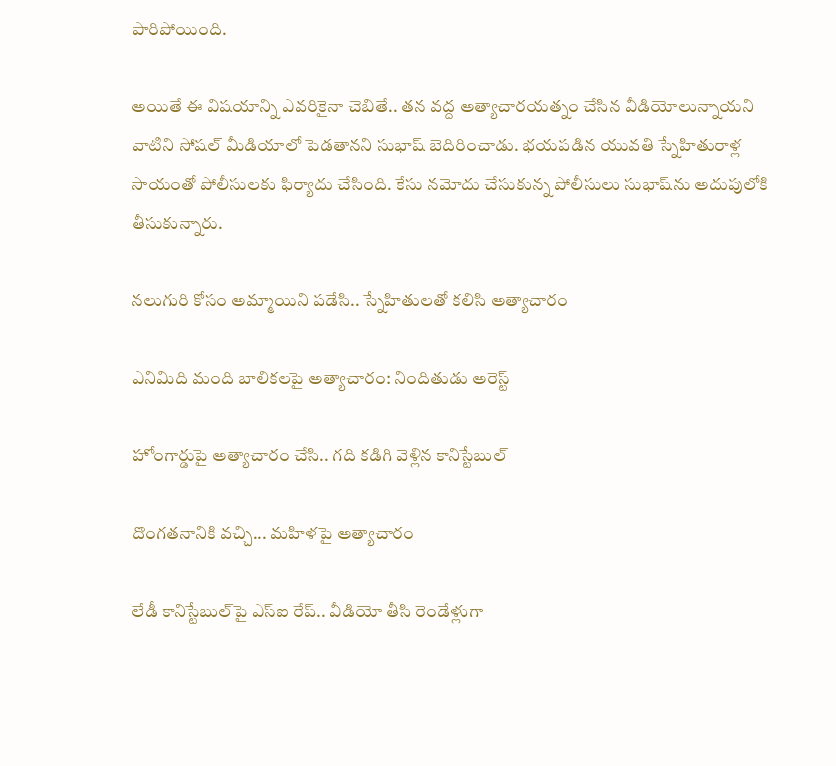పారిపోయింది.

అయితే ఈ విషయాన్ని ఎవరికైనా చెబితే.. తన వద్ద అత్యాచారయత్నం చేసిన వీడియోలున్నాయని వాటిని సోషల్ మీడియాలో పెడతానని సుభాష్ బెదిరించాడు. భయపడిన యువతి స్నేహితురాళ్ల సాయంతో పోలీసులకు ఫిర్యాదు చేసింది. కేసు నమోదు చేసుకున్న పోలీసులు సుభాష్‌ను అదుపులోకి తీసుకున్నారు.

నలుగురి కోసం అమ్మాయిని పడేసి.. స్నేహితులతో కలిసి అత్యాచారం

ఎనిమిది మంది బాలికలపై అత్యాచారం: నిందితుడు అరెస్ట్

హోంగార్డుపై అత్యాచారం చేసి.. గది కడిగి వెళ్లిన కానిస్టేబుల్

దొంగతనానికి వచ్చి... మహిళపై అత్యాచారం

లేడీ కానిస్టేబుల్‌పై ఎస్ఐ రేప్‌.. వీడియో తీసి రెండేళ్లుగా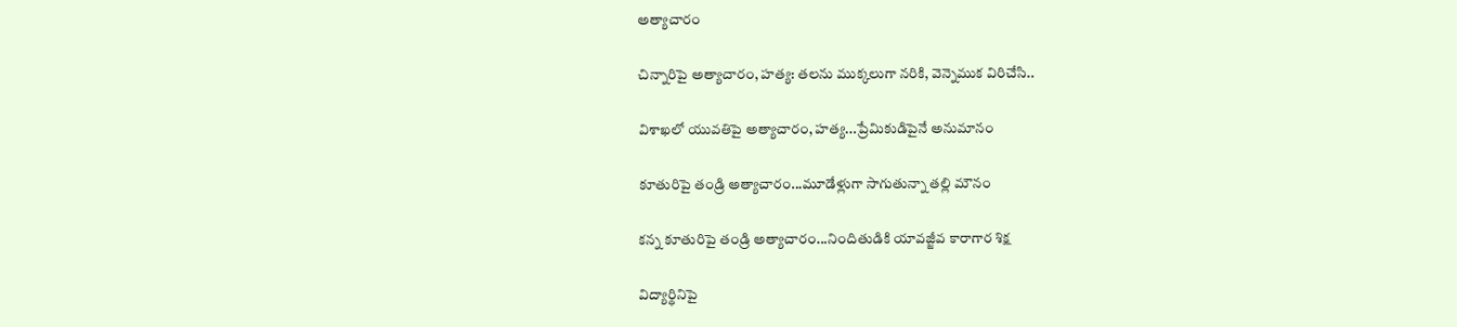అత్యాచారం

చిన్నారిపై అత్యాచారం, హత్య: తలను ముక్కలుగా నరికి, వెన్నెముక విరిచేసి..

విశాఖలో యువతిపై అత్యాచారం, హత్య...ప్రేమికుడిపైనే అనుమానం

కూతురిపై తండ్రి అత్యాచారం...మూడేళ్లుగా సాగుతున్నా తల్లి మౌనం

కన్న కూతురిపై తండ్రి అత్యాచారం...నిందితుడికి యావజ్జీవ కారాగార శిక్ష

విద్యార్థినిపై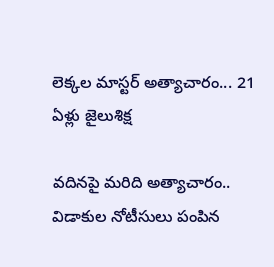లెక్కల మాస్టర్ అత్యాచారం... 21 ఏళ్లు జైలుశిక్ష

వదినపై మరిది అత్యాచారం.. విడాకుల నోటీసులు పంపిన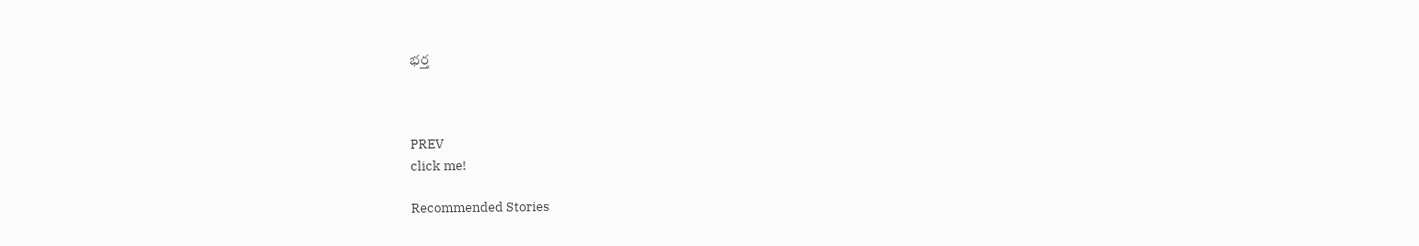భర్త



PREV
click me!

Recommended Stories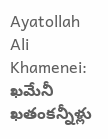Ayatollah Ali Khamenei: ఖమేనీ ఖతంకన్నీళ్లు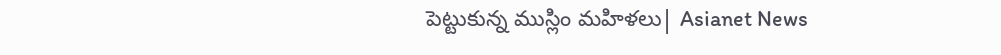పెట్టుకున్న ముస్లిం మహిళలు| Asianet News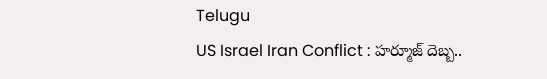Telugu
US Israel Iran Conflict : హర్మూజ్‌ దెబ్బ..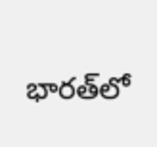భారత్‌లో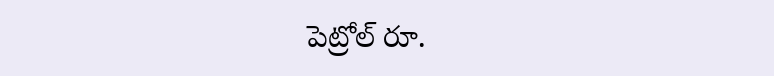పెట్రోల్ రూ.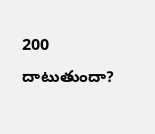200 దాటుతుందా?